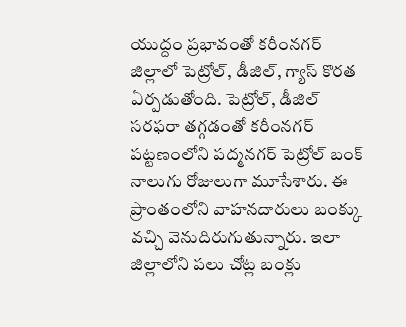యుద్దం ప్రభావంతో కరీంనగర్ జిల్లాలో పెట్రోల్, డీజిల్, గ్యాస్ కొరత ఏర్పడుతోంది. పెట్రోల్, డీజిల్ సరఫరా తగ్గడంతో కరీంనగర్ పట్టణంలోని పద్మనగర్ పెట్రోల్ బంక్ నాలుగు రోజులుగా మూసేశారు. ఈ ప్రాంతంలోని వాహనదారులు బంక్కు వచ్చి వెనుదిరుగుతున్నారు. ఇలా జిల్లాలోని పలు చోట్ల బంక్లు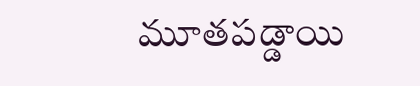మూతపడ్డాయి